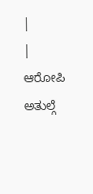|
| ಆರೋಪಿ ಅತುಲ್ಗೆ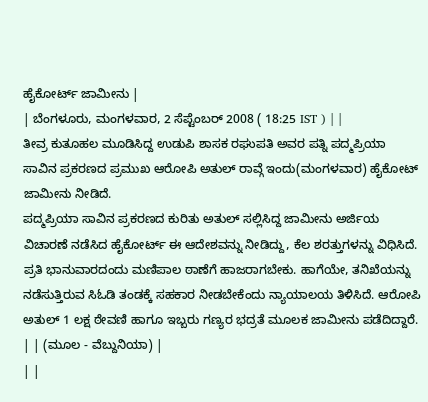ಹೈಕೋರ್ಟ್ ಜಾಮೀನು |
| ಬೆಂಗಳೂರು, ಮಂಗಳವಾರ, 2 ಸೆಪ್ಟೆಂಬರ್ 2008 ( 18:25 IST ) | |
ತೀವ್ರ ಕುತೂಹಲ ಮೂಡಿಸಿದ್ದ ಉಡುಪಿ ಶಾಸಕ ರಘುಪತಿ ಅವರ ಪತ್ನಿ ಪದ್ಮಪ್ರಿಯಾ ಸಾವಿನ ಪ್ರಕರಣದ ಪ್ರಮುಖ ಆರೋಪಿ ಅತುಲ್ ರಾವ್ಗೆ ಇಂದು(ಮಂಗಳವಾರ) ಹೈಕೋಟ್ ಜಾಮೀನು ನೀಡಿದೆ.
ಪದ್ಮಪ್ರಿಯಾ ಸಾವಿನ ಪ್ರಕರಣದ ಕುರಿತು ಅತುಲ್ ಸಲ್ಲಿಸಿದ್ದ ಜಾಮೀನು ಅರ್ಜಿಯ ವಿಚಾರಣೆ ನಡೆಸಿದ ಹೈಕೋರ್ಟ್ ಈ ಆದೇಶವನ್ನು ನೀಡಿದ್ದು, ಕೆಲ ಶರತ್ತುಗಳನ್ನು ವಿಧಿಸಿದೆ.
ಪ್ರತಿ ಭಾನುವಾರದಂದು ಮಣಿಪಾಲ ಠಾಣೆಗೆ ಹಾಜರಾಗಬೇಕು. ಹಾಗೆಯೇ, ತನಿಖೆಯನ್ನು ನಡೆಸುತ್ತಿರುವ ಸಿಓಡಿ ತಂಡಕ್ಕೆ ಸಹಕಾರ ನೀಡಬೇಕೆಂದು ನ್ಯಾಯಾಲಯ ತಿಳಿಸಿದೆ. ಆರೋಪಿ ಅತುಲ್ 1 ಲಕ್ಷ ಠೇವಣಿ ಹಾಗೂ ಇಬ್ಬರು ಗಣ್ಯರ ಭದ್ರತೆ ಮೂಲಕ ಜಾಮೀನು ಪಡೆದಿದ್ದಾರೆ.
| | (ಮೂಲ - ವೆಬ್ದುನಿಯಾ) |
| |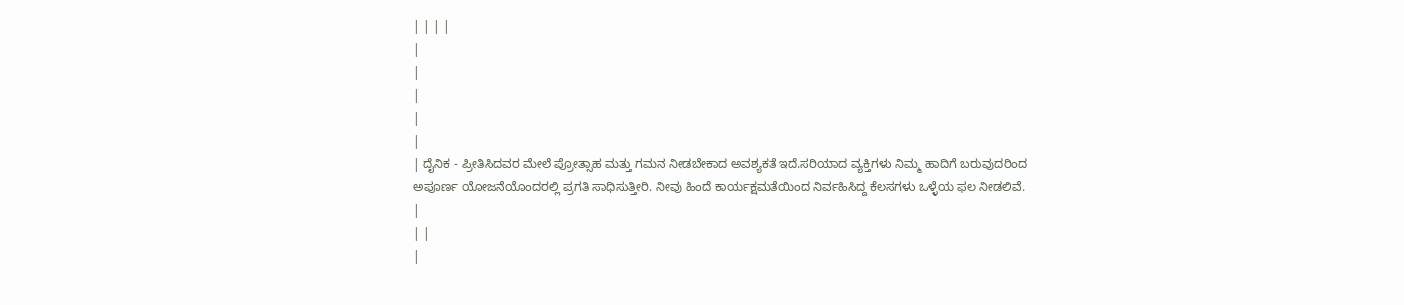| | | |
|
|
|
|
|
| ದೈನಿಕ - ಪ್ರೀತಿಸಿದವರ ಮೇಲೆ ಪ್ರೋತ್ಸಾಹ ಮತ್ತು ಗಮನ ನೀಡಬೇಕಾದ ಅವಶ್ಯಕತೆ ಇದೆ.ಸರಿಯಾದ ವ್ಯಕ್ತಿಗಳು ನಿಮ್ಮ ಹಾದಿಗೆ ಬರುವುದರಿಂದ ಅಪೂರ್ಣ ಯೋಜನೆಯೊಂದರಲ್ಲಿ ಪ್ರಗತಿ ಸಾಧಿಸುತ್ತೀರಿ. ನೀವು ಹಿಂದೆ ಕಾರ್ಯಕ್ಷಮತೆಯಿಂದ ನಿರ್ವಹಿಸಿದ್ದ ಕೆಲಸಗಳು ಒಳ್ಳೆಯ ಫಲ ನೀಡಲಿವೆ. |
| |
|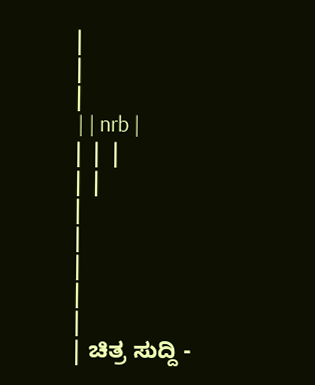|
|
|
 | | nrb |
| | |
| |
|
|
|
|
|
| ಚಿತ್ರ ಸುದ್ದಿ -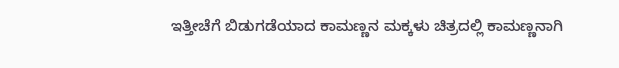ಇತ್ತೀಚೆಗೆ ಬಿಡುಗಡೆಯಾದ ಕಾಮಣ್ಣನ ಮಕ್ಕಳು ಚಿತ್ರದಲ್ಲಿ ಕಾಮಣ್ಣನಾಗಿ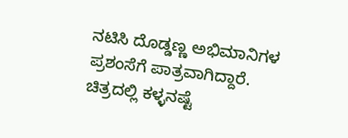ನಟಿಸಿ ದೊಡ್ಡಣ್ಣ ಅಭಿಮಾನಿಗಳ ಪ್ರಶಂಸೆಗೆ ಪಾತ್ರವಾಗಿದ್ದಾರೆ. ಚಿತ್ರದಲ್ಲಿ ಕಳ್ಳನಷ್ಟೆ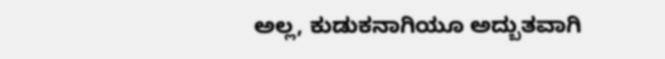ಅಲ್ಲ, ಕುಡುಕನಾಗಿಯೂ ಅದ್ಬುತವಾಗಿ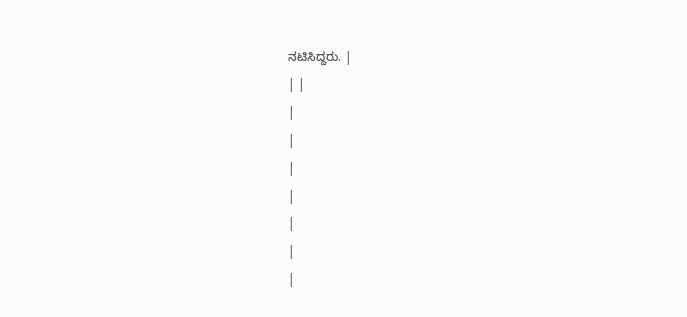ನಟಿಸಿದ್ದರು. |
| |
|
|
|
|
|
|
|